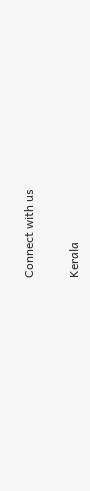Connect with us

Kerala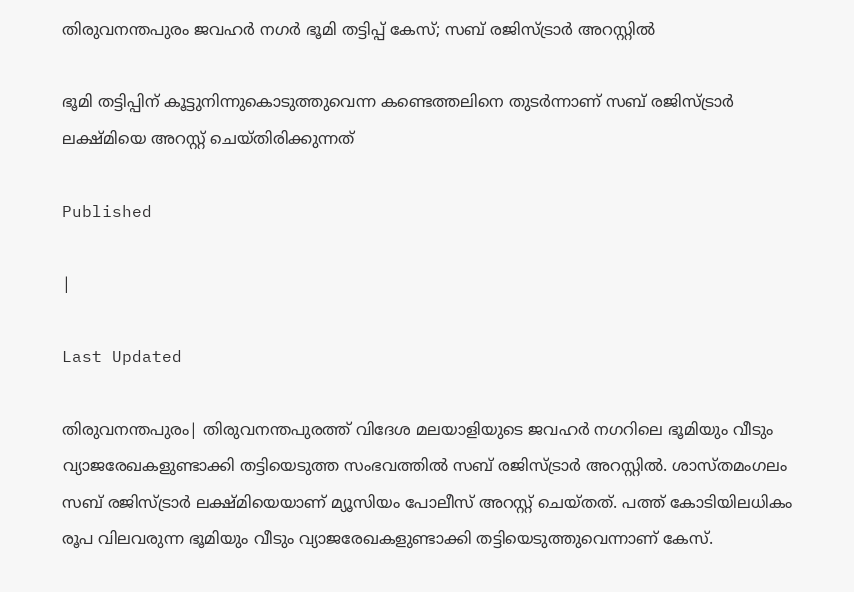തിരുവനന്തപുരം ജവഹര്‍ നഗര്‍ ഭൂമി തട്ടിപ്പ് കേസ്; സബ് രജിസ്ട്രാര്‍ അറസ്റ്റില്‍

ഭൂമി തട്ടിപ്പിന് കൂട്ടുനിന്നുകൊടുത്തുവെന്ന കണ്ടെത്തലിനെ തുടര്‍ന്നാണ് സബ് രജിസ്ട്രാര്‍ ലക്ഷ്മിയെ അറസ്റ്റ് ചെയ്തിരിക്കുന്നത്

Published

|

Last Updated

തിരുവനന്തപുരം| തിരുവനന്തപുരത്ത് വിദേശ മലയാളിയുടെ ജവഹര്‍ നഗറിലെ ഭൂമിയും വീടും വ്യാജരേഖകളുണ്ടാക്കി തട്ടിയെടുത്ത സംഭവത്തില്‍ സബ് രജിസ്ട്രാര്‍ അറസ്റ്റില്‍. ശാസ്തമംഗലം സബ് രജിസ്ട്രാര്‍ ലക്ഷ്മിയെയാണ് മ്യൂസിയം പോലീസ് അറസ്റ്റ് ചെയ്തത്. പത്ത് കോടിയിലധികം രൂപ വിലവരുന്ന ഭൂമിയും വീടും വ്യാജരേഖകളുണ്ടാക്കി തട്ടിയെടുത്തുവെന്നാണ് കേസ്.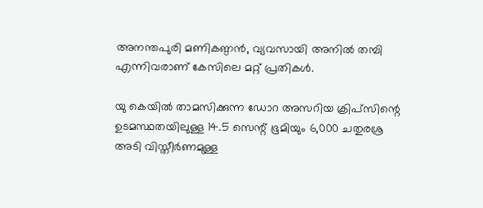അനന്തപുരി മണികണ്ഠന്‍, വ്യവസായി അനില്‍ തമ്പി എന്നിവരാണ് കേസിലെ മറ്റ് പ്രതികള്‍.

യു കെയില്‍ താമസിക്കുന്ന ഡോറ അസറിയ ക്രിപ്സിന്റെ ഉടമസ്ഥതയിലുള്ള 14.5 സെന്റ് ഭൂമിയും 6,000 ചതുരശ്ര അടി വിസ്തീര്‍ണമുള്ള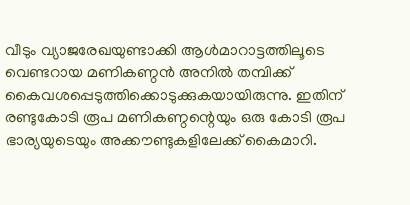വീടും വ്യാജരേഖയുണ്ടാക്കി ആള്‍മാറാട്ടത്തിലൂടെ വെണ്ടറായ മണികണ്ഠന്‍ അനില്‍ തമ്പിക്ക് കൈവശപ്പെടുത്തിക്കൊടുക്കുകയായിരുന്നു. ഇതിന് രണ്ടുകോടി രൂപ മണികണ്ഠന്റെയും ഒരു കോടി രൂപ ഭാര്യയുടെയും അക്കൗണ്ടുകളിലേക്ക് കൈമാറി.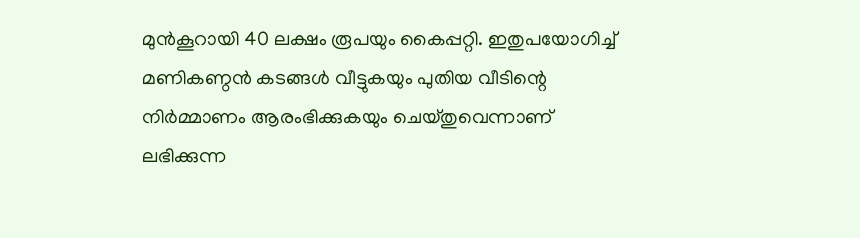മുന്‍കൂറായി 40 ലക്ഷം രൂപയും കൈപ്പറ്റി. ഇതുപയോഗിച്ച് മണികണ്ഠന്‍ കടങ്ങള്‍ വീട്ടുകയും പുതിയ വീടിന്റെ നിര്‍മ്മാണം ആരംഭിക്കുകയും ചെയ്തുവെന്നാണ് ലഭിക്കുന്ന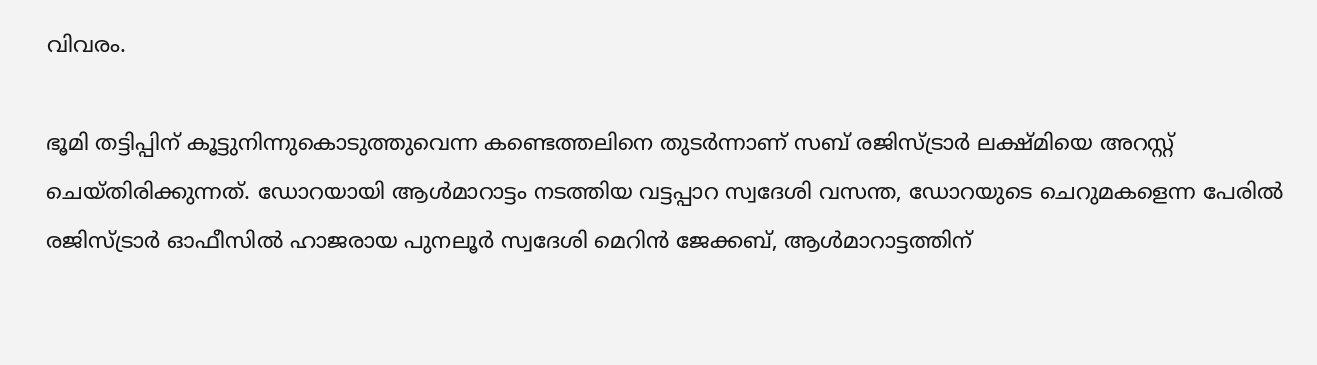വിവരം.

ഭൂമി തട്ടിപ്പിന് കൂട്ടുനിന്നുകൊടുത്തുവെന്ന കണ്ടെത്തലിനെ തുടര്‍ന്നാണ് സബ് രജിസ്ട്രാര്‍ ലക്ഷ്മിയെ അറസ്റ്റ് ചെയ്തിരിക്കുന്നത്. ഡോറയായി ആള്‍മാറാട്ടം നടത്തിയ വട്ടപ്പാറ സ്വദേശി വസന്ത, ഡോറയുടെ ചെറുമകളെന്ന പേരില്‍ രജിസ്ട്രാര്‍ ഓഫീസില്‍ ഹാജരായ പുനലൂര്‍ സ്വദേശി മെറിന്‍ ജേക്കബ്, ആള്‍മാറാട്ടത്തിന്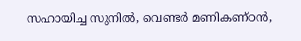സഹായിച്ച സുനില്‍, വെണ്ടര്‍ മണികണ്ഠന്‍,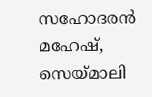സഹോദരന്‍ മഹേഷ്, സെയ്മാലി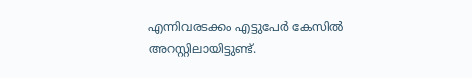എന്നിവരടക്കം എട്ടുപേര്‍ കേസില്‍ അറസ്റ്റിലായിട്ടുണ്ട്.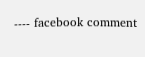---- facebook comment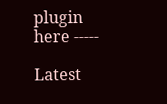plugin here -----

Latest